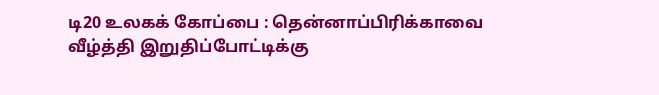டி20 உலகக் கோப்பை : தென்னாப்பிரிக்காவை வீழ்த்தி இறுதிப்போட்டிக்கு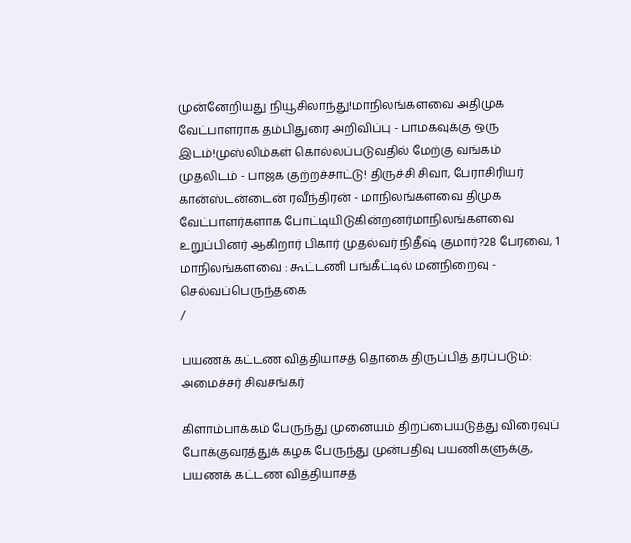முன்னேறியது நியூசிலாந்து!மாநிலங்களவை அதிமுக வேட்பாளராக தம்பிதுரை அறிவிப்பு - பாமகவுக்கு ஒரு இடம்!முஸ்லிம்கள் கொல்லப்படுவதில் மேற்கு வங்கம் முதலிடம் - பாஜக குற்றச்சாட்டு! திருச்சி சிவா, பேராசிரியர் கான்ஸ்டன்டைன் ரவீந்திரன் - மாநிலங்களவை திமுக வேட்பாளர்களாக போட்டியிடுகின்றனர்மாநிலங்களவை உறுப்பினர் ஆகிறார் பிகார் முதல்வர் நிதீஷ் குமார்?28 பேரவை, 1 மாநிலங்களவை : கூட்டணி பங்கீட்டில் மனநிறைவு - செல்வப்பெருந்தகை
/

பயணக் கட்டண வித்தியாசத் தொகை திருப்பித் தரப்படும்: அமைச்சர் சிவசங்கர்

கிளாம்பாக்கம் பேருந்து முனையம் திறப்பையடுத்து விரைவுப் போக்குவரத்துக் கழக பேருந்து முன்பதிவு பயணிகளுக்கு, பயணக் கட்டண வித்தியாசத்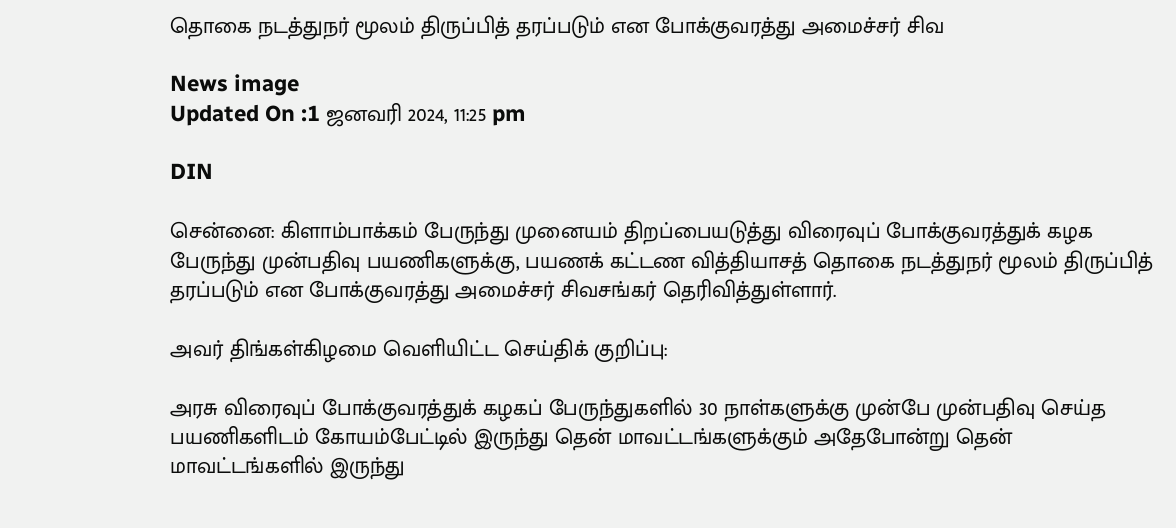தொகை நடத்துநர் மூலம் திருப்பித் தரப்படும் என போக்குவரத்து அமைச்சர் சிவ

News image
Updated On :1 ஜனவரி 2024, 11:25 pm

DIN

சென்னை: கிளாம்பாக்கம் பேருந்து முனையம் திறப்பையடுத்து விரைவுப் போக்குவரத்துக் கழக பேருந்து முன்பதிவு பயணிகளுக்கு, பயணக் கட்டண வித்தியாசத் தொகை நடத்துநர் மூலம் திருப்பித் தரப்படும் என போக்குவரத்து அமைச்சர் சிவசங்கர் தெரிவித்துள்ளார்.

அவர் திங்கள்கிழமை வெளியிட்ட செய்திக் குறிப்பு:

அரசு விரைவுப் போக்குவரத்துக் கழகப் பேருந்துகளில் 30 நாள்களுக்கு முன்பே முன்பதிவு செய்த பயணிகளிடம் கோயம்பேட்டில் இருந்து தென் மாவட்டங்களுக்கும் அதேபோன்று தென் மாவட்டங்களில் இருந்து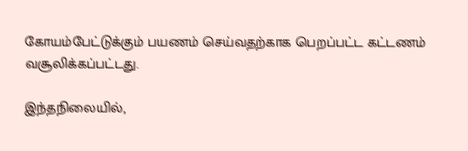கோயம்பேட்டுக்கும் பயணம் செய்வதற்காக பெறப்பட்ட கட்டணம் வசூலிக்கப்பட்டது.

இந்தநிலையில்,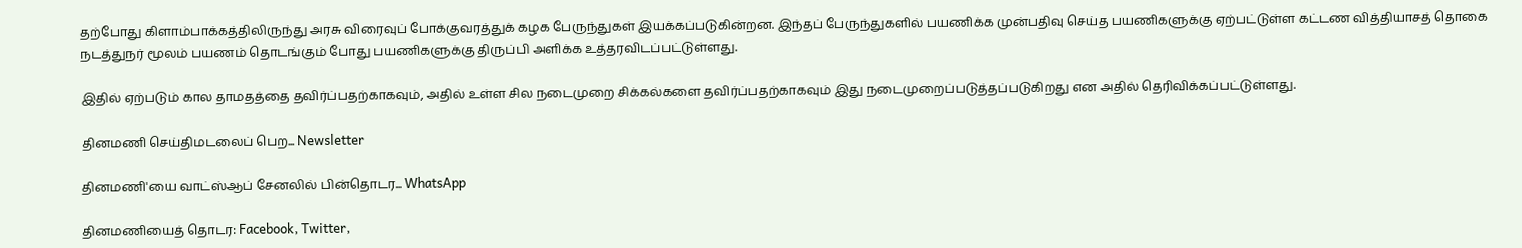தற்போது கிளாம்பாக்கத்திலிருந்து அரசு விரைவுப் போக்குவரத்துக் கழக பேருந்துகள் இயக்கப்படுகின்றன. இந்தப் பேருந்துகளில் பயணிக்க முன்பதிவு செய்த பயணிகளுக்கு ஏற்பட்டுள்ள கட்டண வித்தியாசத் தொகை நடத்துநர் மூலம் பயணம் தொடங்கும் போது பயணிகளுக்கு திருப்பி அளிக்க உத்தரவிடப்பட்டுள்ளது.

இதில் ஏற்படும் கால தாமதத்தை தவிர்ப்பதற்காகவும், அதில் உள்ள சில நடைமுறை சிக்கல்களை தவிர்ப்பதற்காகவும் இது நடைமுறைப்படுத்தப்படுகிறது என அதில் தெரிவிக்கப்பட்டுள்ளது.

தினமணி செய்திமடலைப் பெற... Newsletter

தினமணி'யை வாட்ஸ்ஆப் சேனலில் பின்தொடர... WhatsApp

தினமணியைத் தொடர: Facebook, Twitter,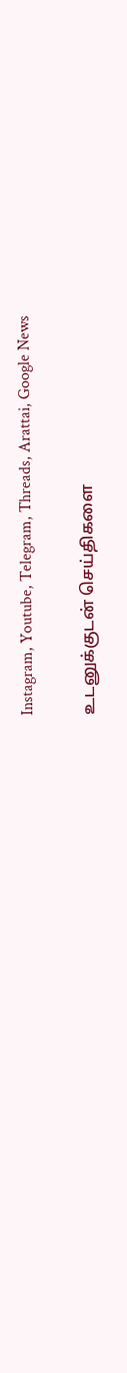Instagram, Youtube, Telegram, Threads, Arattai, Google News

உடனுக்குடன் செய்திகளை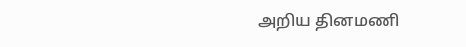அறிய தினமணி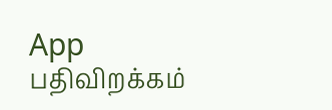App பதிவிறக்கம்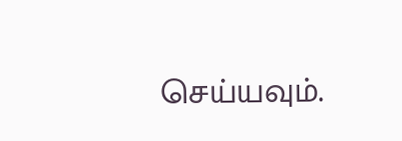செய்யவும்.